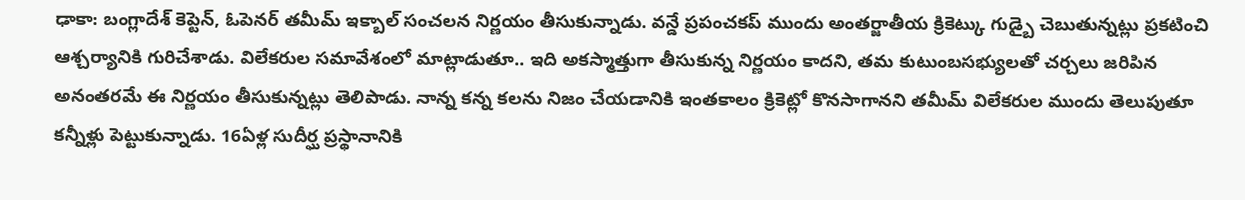ఢాకా: బంగ్లాదేశ్ కెప్టెన్, ఓపెనర్ తమీమ్ ఇక్బాల్ సంచలన నిర్ణయం తీసుకున్నాడు. వన్డే ప్రపంచకప్ ముందు అంతర్జాతీయ క్రికెట్కు గుడ్బై చెబుతున్నట్లు ప్రకటించి ఆశ్చర్యానికి గురిచేశాడు. విలేకరుల సమావేశంలో మాట్లాడుతూ.. ఇది అకస్మాత్తుగా తీసుకున్న నిర్ణయం కాదని, తమ కుటుంబసభ్యులతో చర్చలు జరిపిన అనంతరమే ఈ నిర్ణయం తీసుకున్నట్లు తెలిపాడు. నాన్న కన్న కలను నిజం చేయడానికి ఇంతకాలం క్రికెట్లో కొనసాగానని తమీమ్ విలేకరుల ముందు తెలుపుతూ కన్నీళ్లు పెట్టుకున్నాడు. 16ఏళ్ల సుదీర్ఘ ప్రస్థానానికి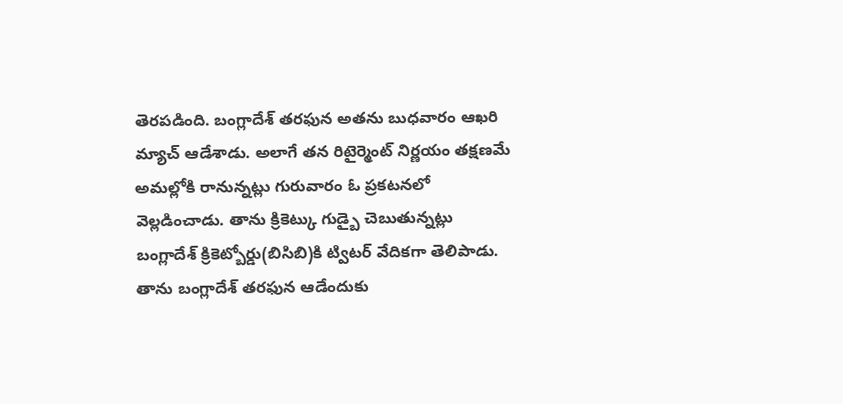తెరపడింది. బంగ్లాదేశ్ తరఫున అతను బుధవారం ఆఖరి మ్యాచ్ ఆడేశాడు. అలాగే తన రిటైర్మెంట్ నిర్ణయం తక్షణమే అమల్లోకి రానున్నట్లు గురువారం ఓ ప్రకటనలో వెల్లడించాడు. తాను క్రికెట్కు గుడ్బై చెబుతున్నట్లు బంగ్లాదేశ్ క్రికెట్బోర్డు(బిసిబి)కి ట్విటర్ వేదికగా తెలిపాడు. తాను బంగ్లాదేశ్ తరఫున ఆడేందుకు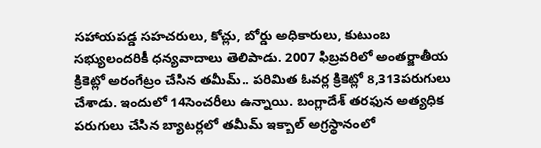సహాయపడ్డ సహచరులు, కోచ్లు, బోర్డు అధికారులు, కుటుంబ సభ్యులందరికీ ధన్యవాదాలు తెలిపాడు. 2007 ఫిబ్రవరిలో అంతర్జాతీయ క్రికెట్లో అరంగేట్రం చేసిన తమీమ్.. పరిమిత ఓవర్ల క్రికెట్లో 8,313పరుగులు చేశాడు. ఇందులో 14సెంచరీలు ఉన్నాయి. బంగ్లాదేశ్ తరఫున అత్యధిక పరుగులు చేసిన బ్యాటర్లలో తమీమ్ ఇక్బాల్ అగ్రస్థానంలో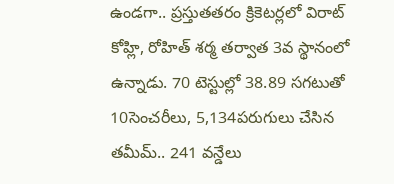ఉండగా.. ప్రస్తుతతరం క్రికెటర్లలో విరాట్ కోహ్లి, రోహిత్ శర్మ తర్వాత 3వ స్థానంలో ఉన్నాడు. 70 టెస్టుల్లో 38.89 సగటుతో 10సెంచరీలు, 5,134పరుగులు చేసిన తమీమ్.. 241 వన్డేలు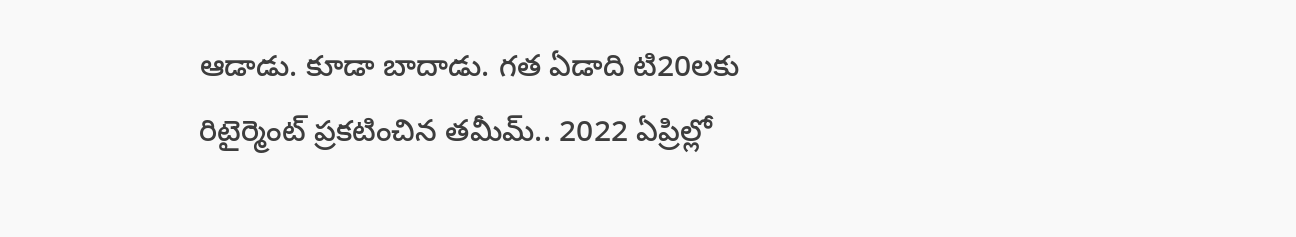ఆడాడు. కూడా బాదాడు. గత ఏడాది టి20లకు రిటైర్మెంట్ ప్రకటించిన తమీమ్.. 2022 ఏప్రిల్లో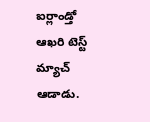ఐర్లాండ్తో ఆఖరి టెస్ట్ మ్యాచ్ ఆడాడు.